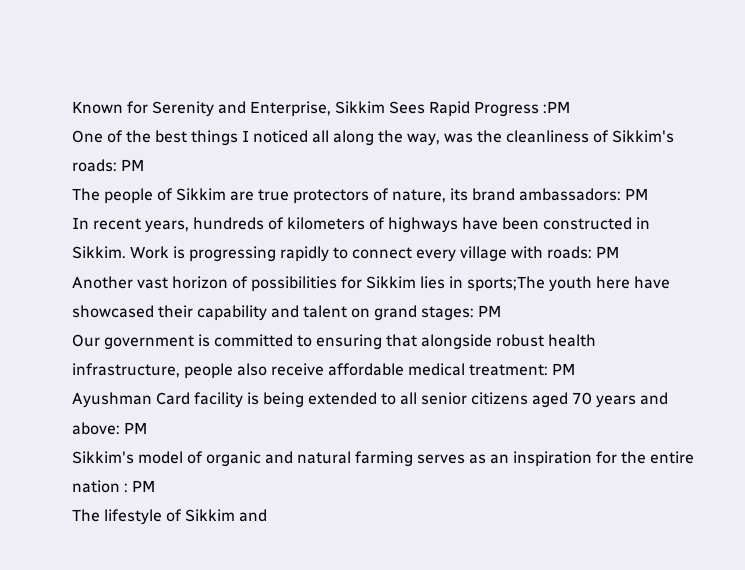Known for Serenity and Enterprise, Sikkim Sees Rapid Progress :PM
One of the best things I noticed all along the way, was the cleanliness of Sikkim's roads: PM
The people of Sikkim are true protectors of nature, its brand ambassadors: PM
In recent years, hundreds of kilometers of highways have been constructed in Sikkim. Work is progressing rapidly to connect every village with roads: PM
Another vast horizon of possibilities for Sikkim lies in sports;The youth here have showcased their capability and talent on grand stages: PM
Our government is committed to ensuring that alongside robust health infrastructure, people also receive affordable medical treatment: PM
Ayushman Card facility is being extended to all senior citizens aged 70 years and above: PM
Sikkim's model of organic and natural farming serves as an inspiration for the entire nation : PM
The lifestyle of Sikkim and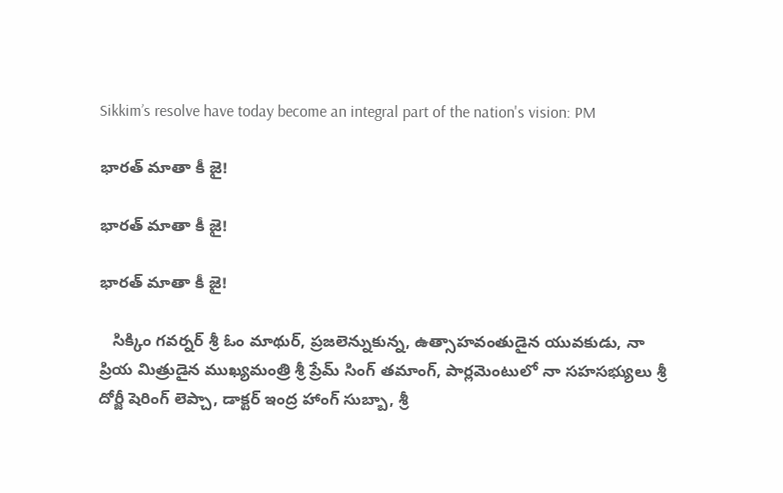Sikkim’s resolve have today become an integral part of the nation's vision: PM

భారత్ మాతా కీ జై!

భారత్ మాతా కీ జై!

భారత్ మాతా కీ జై!

   సిక్కిం గవర్నర్ శ్రీ ఓం మాథుర్, ప్రజలెన్నుకున్న, ఉత్సాహవంతుడైన యువకుడు, నా ప్రియ మిత్రుడైన ముఖ్యమంత్రి శ్రీ ప్రేమ్ సింగ్ తమాంగ్, పార్లమెంటులో నా సహసభ్యులు శ్రీ దోర్జీ షెరింగ్ లెప్చా, డాక్టర్‌ ఇంద్ర హాంగ్ సుబ్బా, శ్రీ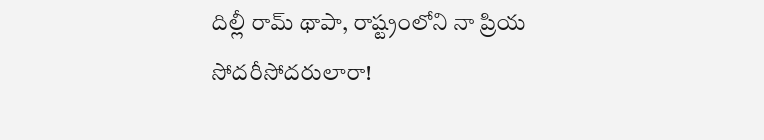దిల్లీ రామ్ థాపా, రాష్ట్రంలోని నా ప్రియ సోదరీసోదరులారా!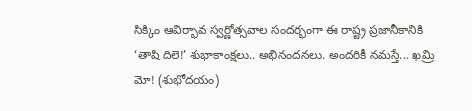సిక్కిం ఆవిర్భావ స్వర్ణోత్సవాల సందర్భంగా ఈ రాష్ట్ర ప్రజానీకానికి ‘తాషి దిలె!’ శుభాకాంక్షలు.. అభినందనలు. అందరికీ నమస్తే... ఖమ్రి మో! (శుభోదయం)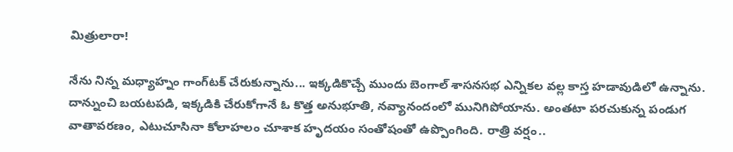మిత్రులారా!

నేను నిన్న మధ్యాహ్నం గాంగ్‌టక్ చేరుకున్నాను... ఇక్కడికొచ్చే ముందు బెంగాల్ శాసనసభ ఎన్నికల వల్ల కాస్త హడావుడిలో ఉన్నాను. దాన్నుంచి బయటపడి, ఇక్కడికి చేరుకోగానే ఓ కొత్త అనుభూతి, నవ్యానందంలో మునిగిపోయాను. అంతటా పరచుకున్న పండుగ వాతావరణం, ఎటుచూసినా కోలాహలం చూశాక హృదయం సంతోషంతో ఉప్పొంగింది. రాత్రి వర్షం..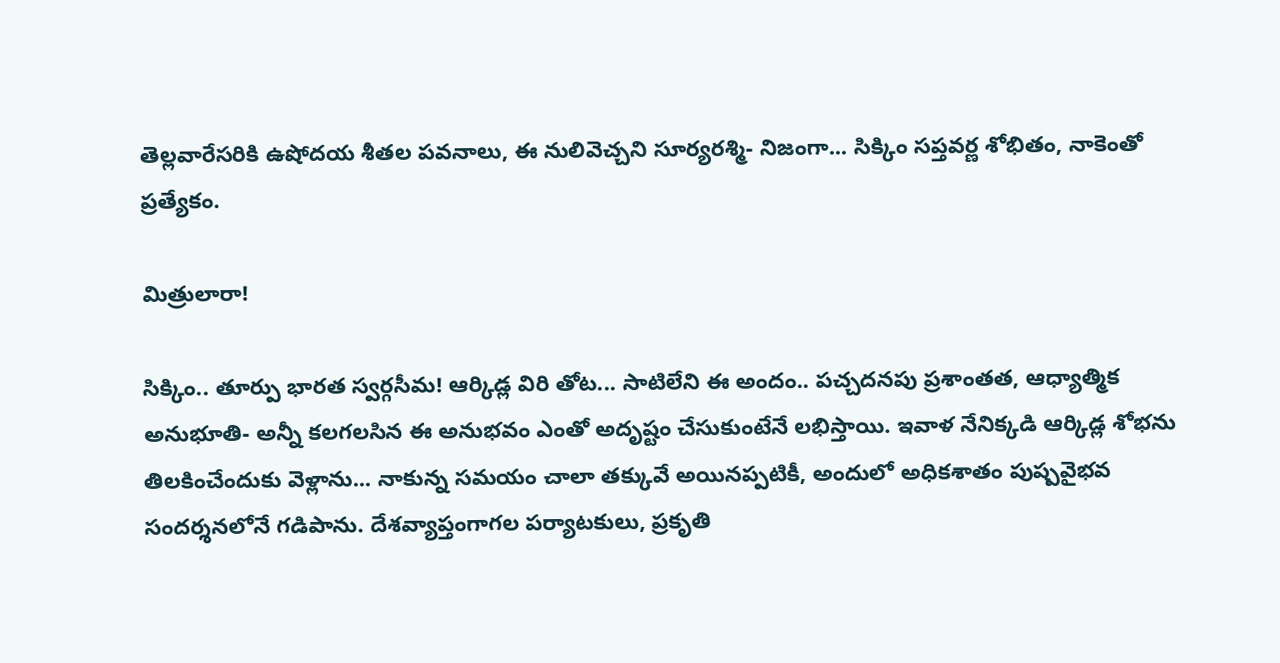తెల్లవారేసరికి ఉషోదయ శీతల పవనాలు, ఈ నులివెచ్చని సూర్యరశ్మి- నిజంగా... సిక్కిం సప్తవర్ణ శోభితం, నాకెంతో ప్రత్యేకం.

మిత్రులారా!

సిక్కిం.. తూర్పు భారత స్వర్గసీమ! ఆర్కిడ్ల విరి తోట... సాటిలేని ఈ అందం.. పచ్చదనపు ప్రశాంతత, ఆధ్యాత్మిక అనుభూతి- అన్నీ కలగలసిన ఈ అనుభవం ఎంతో అదృష్టం చేసుకుంటేనే లభిస్తాయి. ఇవాళ నేనిక్కడి ఆర్కిడ్ల శోభను తిలకించేందుకు వెళ్లాను... నాకున్న సమయం చాలా తక్కువే అయినప్పటికీ, అందులో అధికశాతం పుష్పవైభవ సందర్శనలోనే గడిపాను. దేశవ్యాప్తంగాగల పర్యాటకులు, ప్రకృతి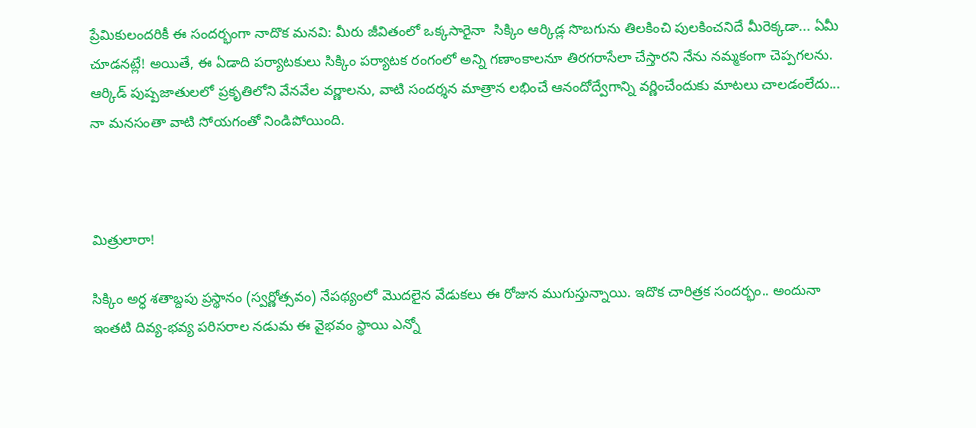ప్రేమికులందరికీ ఈ సందర్భంగా నాదొక మనవి: మీరు జీవితంలో ఒక్కసారైనా  సిక్కిం ఆర్కిడ్ల సొబగును తిలకించి పులకించనిదే మీరెక్కడా... ఏమీ చూడనట్లే! అయితే, ఈ ఏడాది పర్యాటకులు సిక్కిం పర్యాటక రంగంలో అన్ని గణాంకాలనూ తిరగరాసేలా చేస్తారని నేను నమ్మకంగా చెప్పగలను. ఆర్కిడ్ పుష్పజాతులలో ప్రకృతిలోని వేనవేల వర్ణాలను, వాటి సందర్శన మాత్రాన లభించే ఆనందోద్వేగాన్ని వర్ణించేందుకు మాటలు చాలడంలేదు... నా మనసంతా వాటి సోయగంతో నిండిపోయింది.



మిత్రులారా!

సిక్కిం అర్ధ శతాబ్దపు ప్రస్థానం (స్వర్ణోత్సవం) నేపథ్యంలో మొదలైన వేడుకలు ఈ రోజున ముగుస్తున్నాయి. ఇదొక చారిత్రక సందర్భం.. అందునా ఇంతటి దివ్య-భవ్య పరిసరాల నడుమ ఈ వైభవం స్థాయి ఎన్నో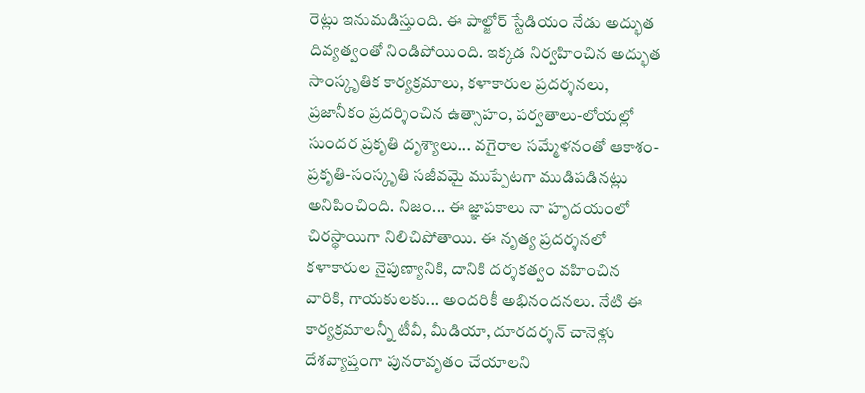రెట్లు ఇనుమడిస్తుంది. ఈ పాల్జోర్ స్టేడియం నేడు అద్భుత దివ్యత్వంతో నిండిపోయింది. ఇక్కడ నిర్వహించిన అద్భుత సాంస్కృతిక కార్యక్రమాలు, కళాకారుల ప్రదర్శనలు, ప్రజానీకం ప్రదర్శించిన ఉత్సాహం, పర్వతాలు-లోయల్లో సుందర ప్రకృతి దృశ్యాలు... వగైరాల సమ్మేళనంతో ఆకాశం-ప్రకృతి-సంస్కృతి సజీవమై ముప్పేటగా ముడిపడినట్లు అనిపించింది. నిజం... ఈ జ్ఞాపకాలు నా హృదయంలో చిరస్థాయిగా నిలిచిపోతాయి. ఈ నృత్య ప్రదర్శనలో కళాకారుల నైపుణ్యానికి, దానికి దర్శకత్వం వహించిన వారికి, గాయకులకు... అందరికీ అభినందనలు. నేటి ఈ కార్యక్రమాలన్నీ టీవీ, మీడియా, దూరదర్శన్ చానెళ్లు దేశవ్యాప్తంగా పునరావృతం చేయాలని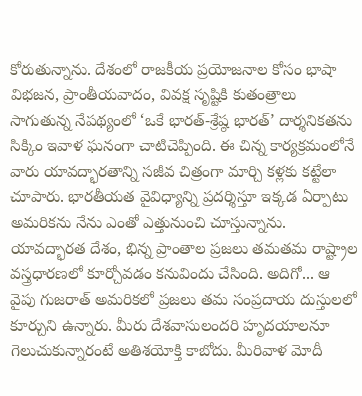కోరుతున్నాను. దేశంలో రాజకీయ ప్రయోజనాల కోసం భాషా విభజన, ప్రాంతీయవాదం, వివక్ష సృష్టికి కుతంత్రాలు సాగుతున్న నేపథ్యంలో ‘ఒకే భారత్‌-శ్రేష్ఠ భారత్’ దార్శనికతను సిక్కిం ఇవాళ ఘనంగా చాటిచెప్పింది. ఈ చిన్న కార్యక్రమంలోనే వారు యావద్భారతాన్ని సజీవ చిత్రంగా మార్చి కళ్లకు కట్టేలా చూపారు. భారతీయత వైవిధ్యాన్ని ప్రదర్శిస్తూ ఇక్కడ ఏర్పాటు అమరికను నేను ఎంతో ఎత్తునుంచి చూస్తున్నాను. యావద్భారత దేశం, భిన్న ప్రాంతాల ప్రజలు తమతమ రాష్ట్రాల వస్త్రధారణలో కూర్చోవడం కనువిందు చేసింది. అదిగో... ఆ వైపు గుజరాత్‌ అమరికలో ప్రజలు తమ సంప్రదాయ దుస్తులలో కూర్చుని ఉన్నారు. మీరు దేశవాసులందరి హృదయాలనూ గెలుచుకున్నారంటే అతిశయోక్తి కాబోదు. మీరివాళ మోదీ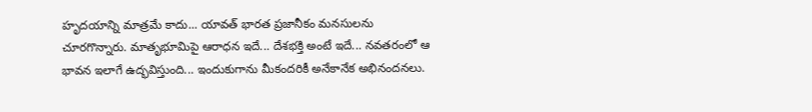హృదయాన్ని మాత్రమే కాదు... యావత్ భారత ప్రజానీకం మనసులను చూరగొన్నారు. మాతృభూమిపై ఆరాధన ఇదే... దేశభక్తి అంటే ఇదే... నవతరంలో ఆ భావన ఇలాగే ఉద్భవిస్తుంది... ఇందుకుగాను మీకందరికీ అనేకానేక అభినందనలు.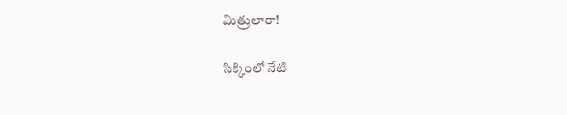మిత్రులారా!

సిక్కింలో నేటి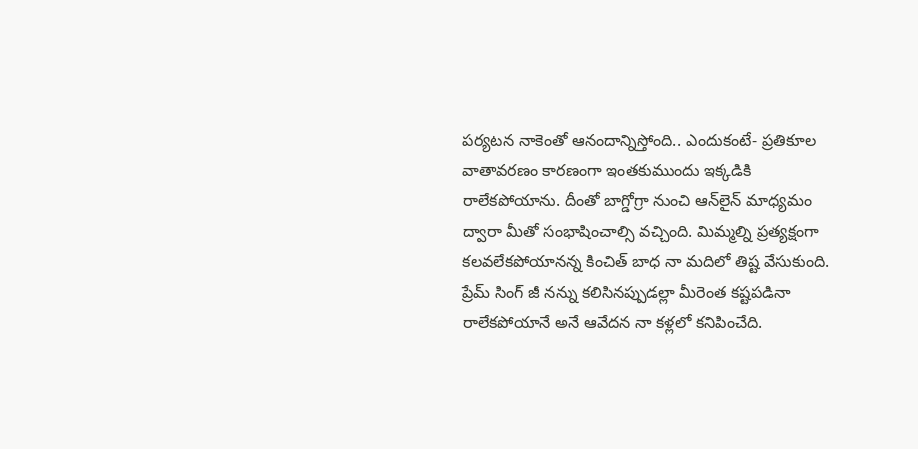పర్యటన నాకెంతో ఆనందాన్నిస్తోంది.. ఎందుకంటే- ప్రతికూల వాతావరణం కారణంగా ఇంతకుముందు ఇక్కడికి రాలేకపోయాను. దీంతో బాగ్డోగ్రా నుంచి ఆన్‌లైన్‌ మాధ్యమం ద్వారా మీతో సంభాషించాల్సి వచ్చింది. మిమ్మల్ని ప్రత్యక్షంగా కలవలేకపోయానన్న కించిత్‌ బాధ నా మదిలో తిష్ట వేసుకుంది. ప్రేమ్ సింగ్ జీ నన్ను కలిసినప్పుడల్లా మీరెంత కష్టపడినా రాలేకపోయానే అనే ఆవేదన నా కళ్లలో కనిపించేది.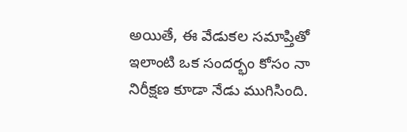అయితే, ఈ వేడుకల సమాప్తితో ఇలాంటి ఒక సందర్భం కోసం నా నిరీక్షణ కూడా నేడు ముగిసింది.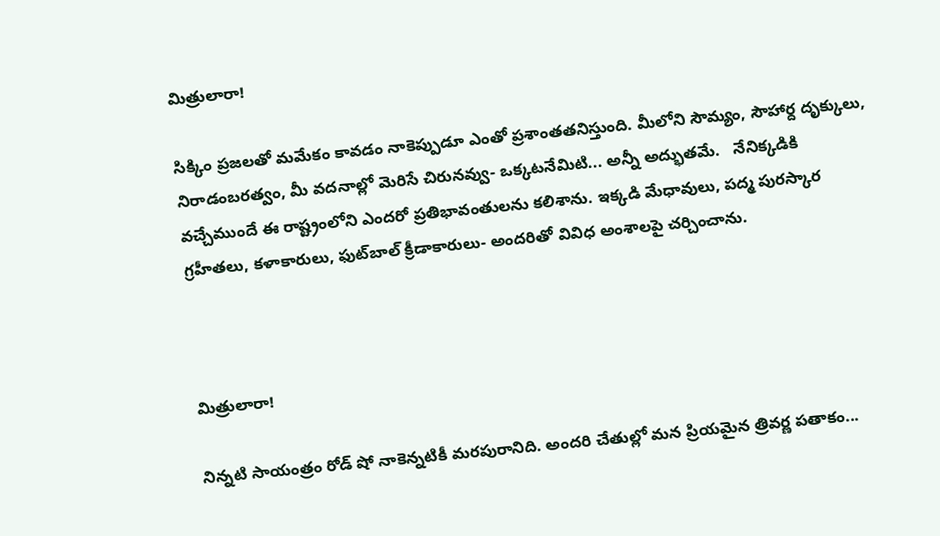మిత్రులారా!

సిక్కిం ప్రజలతో మమేకం కావడం నాకెప్పుడూ ఎంతో ప్రశాంతతనిస్తుంది. మీలోని సౌమ్యం, సౌహార్ద దృక్కులు, నిరాడంబరత్వం, మీ వదనాల్లో మెరిసే చిరునవ్వు- ఒక్కటనేమిటి... అన్నీ అద్భుతమే.   నేనిక్కడికి వచ్చేముందే ఈ రాష్ట్రంలోని ఎందరో ప్రతిభావంతులను కలిశాను. ఇక్కడి మేధావులు, పద్మ పురస్కార గ్రహీతలు, కళాకారులు, ఫుట్‌బాల్ క్రీడాకారులు- అందరితో వివిధ అంశాలపై చర్చించాను.



మిత్రులారా!

నిన్నటి సాయంత్రం రోడ్ షో నాకెన్నటికీ మరపురానిది. అందరి చేతుల్లో మన ప్రియమైన త్రివర్ణ పతాకం...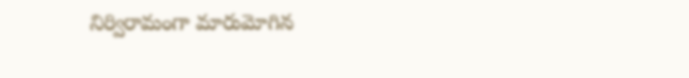నిర్విరామంగా మారుమోగిన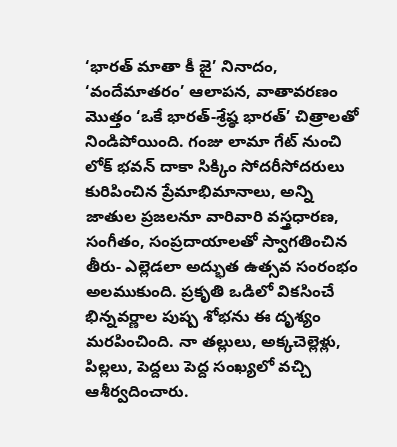‘భారత్ మాతా కీ జై’ నినాదం, ‘వందేమాతరం’ ఆలాపన, వాతావరణం మొత్తం ‘ఒకే భారత్-శ్రేష్ఠ భారత్’ చిత్రాలతో నిండిపోయింది. గంజు లామా గేట్ నుంచి లోక్ భవన్ దాకా సిక్కిం సోదరీసోదరులు కురిపించిన ప్రేమాభిమానాలు, అన్ని జాతుల ప్రజలనూ వారివారి వస్త్రధారణ, సంగీతం, సంప్రదాయాలతో స్వాగతించిన తీరు- ఎల్లెడలా అద్భుత ఉత్సవ సంరంభం అలముకుంది. ప్రకృతి ఒడిలో వికసించే భిన్నవర్ణాల పుష్ప శోభను ఈ దృశ్యం మరపించింది. నా తల్లులు, అక్కచెల్లెళ్లు, పిల్లలు, పెద్దలు పెద్ద సంఖ్యలో వచ్చి ఆశీర్వదించారు.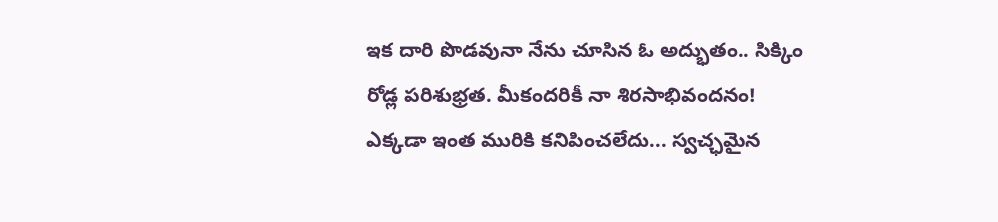ఇక దారి పొడవునా నేను చూసిన ఓ అద్భుతం.. సిక్కిం రోడ్ల పరిశుభ్రత. మీకందరికీ నా శిరసాభివందనం! ఎక్కడా ఇంత మురికి కనిపించలేదు... స్వచ్ఛమైన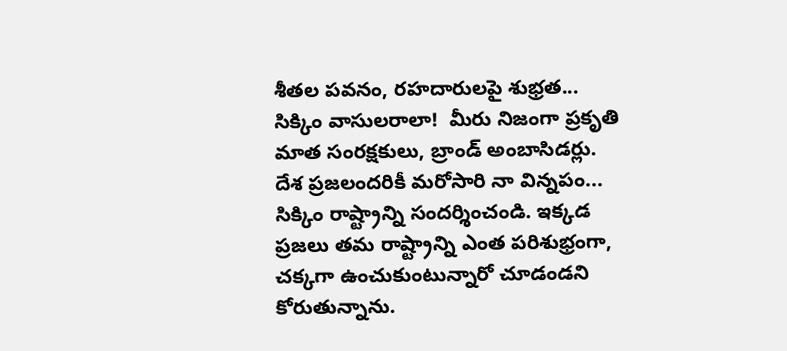శీతల పవనం, రహదారులపై శుభ్రత... సిక్కిం వాసులరాలా!  మీరు నిజంగా ప్రకృతి మాత సంరక్షకులు, బ్రాండ్ అంబాసిడర్లు. దేశ ప్రజలందరికీ మరోసారి నా విన్నపం... సిక్కిం రాష్ట్రాన్ని సందర్శించండి. ఇక్కడ ప్రజలు తమ రాష్ట్రాన్ని ఎంత పరిశుభ్రంగా, చక్కగా ఉంచుకుంటున్నారో చూడండని కోరుతున్నాను.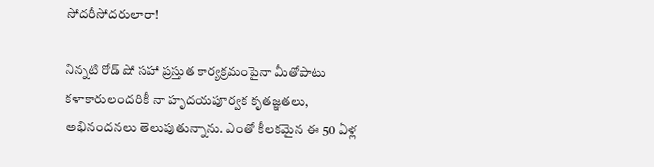సోదరీసోదరులారా!

నిన్నటి రోడ్ షో సహా ప్రస్తుత కార్యక్రమంపైనా మీతోపాటు కళాకారులందరికీ నా హృదయపూర్వక కృతజ్ఞతలు, అభినందనలు తెలుపుతున్నాను. ఎంతో కీలకమైన ఈ 50 ఏళ్ల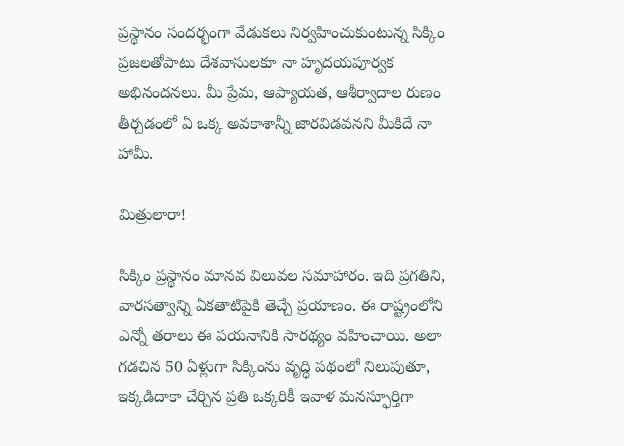ప్రస్థానం సందర్భంగా వేడుకలు నిర్వహించుకుంటున్న సిక్కిం ప్రజలతోపాటు దేశవాసులకూ నా హృదయపూర్వక అభినందనలు. మీ ప్రేమ, ఆప్యాయత, ఆశీర్వాదాల రుణం తీర్చడంలో ఏ ఒక్క అవకాశాన్నీ జారవిడవనని మీకిదే నా హామీ.

మిత్రులారా!

సిక్కిం ప్రస్థానం మానవ విలువల సమాహారం. ఇది ప్రగతిని, వారసత్వాన్ని ఏకతాటిపైకి తెచ్చే ప్రయాణం. ఈ రాష్ట్రంలోని ఎన్నో తరాలు ఈ పయనానికి సారథ్యం వహించాయి. అలా గడచిన 50 ఏళ్లుగా సిక్కింను వృద్ధి పథంలో నిలుపుతూ, ఇక్కడిదాకా చేర్చిన ప్రతి ఒక్కరికీ ఇవాళ మనస్ఫూర్తిగా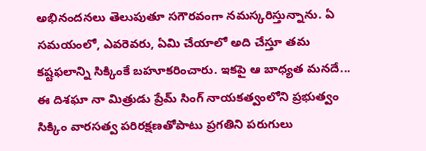అభినందనలు తెలుపుతూ సగౌరవంగా నమస్కరిస్తున్నాను. ఏ సమయంలో, ఎవరెవరు, ఏమి చేయాలో అది చేస్తూ తమ కష్టఫలాన్ని సిక్కింకే బహూకరించారు. ఇకపై ఆ బాధ్యత మనదే... ఈ దిశఘా నా మిత్రుడు ప్రేమ్ సింగ్ నాయకత్వంలోని ప్రభుత్వం సిక్కిం వారసత్వ పరిరక్షణతోపాటు ప్రగతిని పరుగులు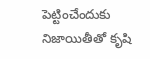పెట్టించేందుకు నిజాయితీతో కృషి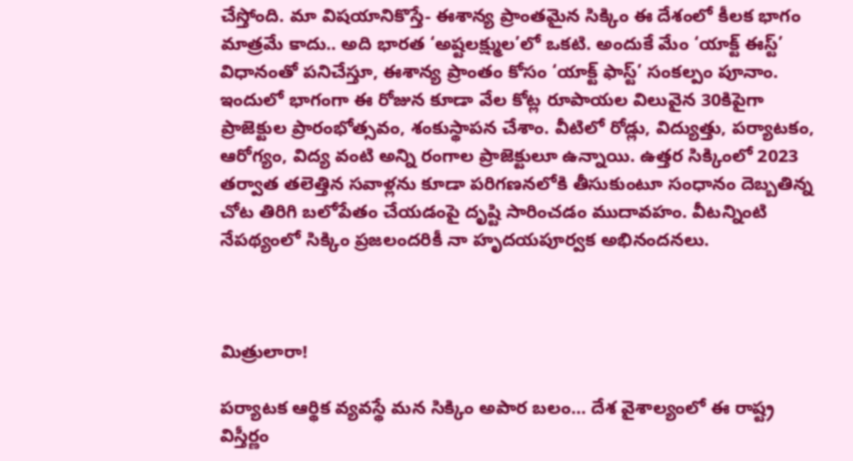చేస్తోంది. మా విషయానికొస్తే- ఈశాన్య ప్రాంతమైన సిక్కిం ఈ దేశంలో కీలక భాగం మాత్రమే కాదు.. అది భారత ‘అష్టలక్ష్ముల’లో ఒకటి. అందుకే మేం ‘యాక్ట్ ఈస్ట్’ విధానంతో పనిచేస్తూ, ఈశాన్య ప్రాంతం కోసం ‘యాక్ట్ ఫాస్ట్’ సంకల్పం పూనాం. ఇందులో భాగంగా ఈ రోజున కూడా వేల కోట్ల రూపాయల విలువైన 30కిపైగా ప్రాజెక్టుల ప్రారంభోత్సవం, శంకుస్థాపన చేశాం. వీటిలో రోడ్లు, విద్యుత్తు, పర్యాటకం, ఆరోగ్యం, విద్య వంటి అన్ని రంగాల ప్రాజెక్టులూ ఉన్నాయి. ఉత్తర సిక్కింలో 2023 తర్వాత తలెత్తిన సవాళ్లను కూడా పరిగణనలోకి తీసుకుంటూ సంధానం దెబ్బతిన్న చోట తిరిగి బలోపేతం చేయడంపై దృష్టి సారించడం ముదావహం. వీటన్నింటి నేపథ్యంలో సిక్కిం ప్రజలందరికీ నా హృదయపూర్వక అభినందనలు.



మిత్రులారా!

పర్యాటక ఆర్థిక వ్యవస్థే మన సిక్కిం అపార బలం... దేశ వైశాల్యంలో ఈ రాష్ట్ర విస్తీర్ణం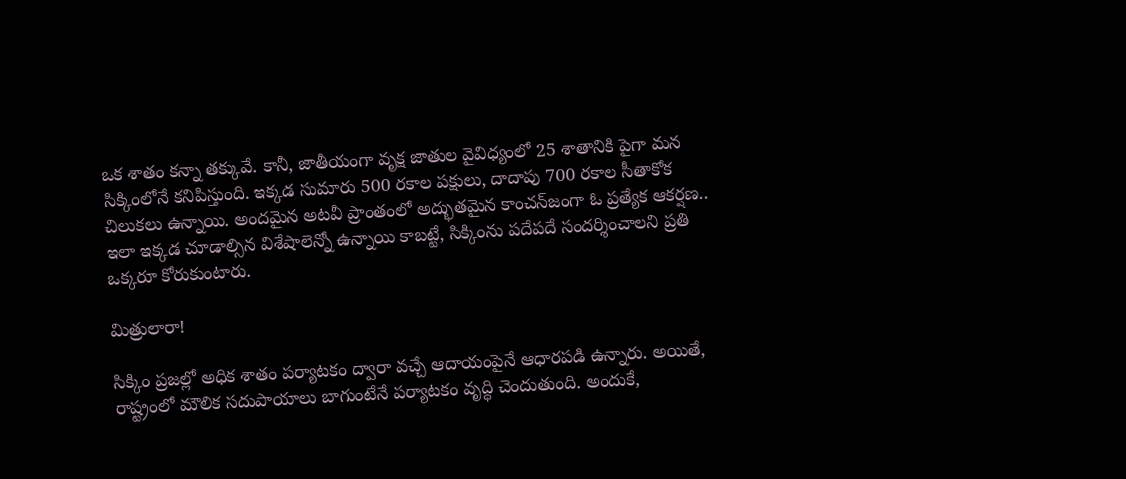ఒక శాతం కన్నా తక్కువే. కానీ, జాతీయంగా వృక్ష జాతుల వైవిధ్యంలో 25 శాతానికి పైగా మన సిక్కింలోనే కనిపిస్తుంది. ఇక్కడ సుమారు 500 రకాల పక్షులు, దాదాపు 700 రకాల సీతాకోక చిలుకలు ఉన్నాయి. అందమైన అటవీ ప్రాంతంలో అద్భుతమైన కాంచన్‌జంగా ఓ ప్రత్యేక ఆకర్షణ.. ఇలా ఇక్కడ చూడాల్సిన విశేషాలెన్నో ఉన్నాయి కాబట్టే, సిక్కింను పదేపదే సందర్శించాలని ప్రతి ఒక్కరూ కోరుకుంటారు.

మిత్రులారా!

సిక్కిం ప్రజల్లో అధిక శాతం పర్యాటకం ద్వారా వచ్చే ఆదాయంపైనే ఆధారపడి ఉన్నారు. అయితే, రాష్ట్రంలో మౌలిక సదుపాయాలు బాగుంటేనే పర్యాటకం వృద్ధి చెందుతుంది. అందుకే,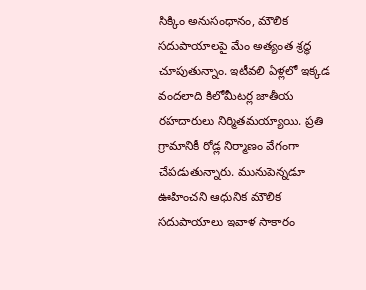సిక్కిం అనుసంధానం, మౌలిక సదుపాయాలపై మేం అత్యంత శ్రద్ధ చూపుతున్నాం. ఇటీవలి ఏళ్లలో ఇక్కడ వందలాది కిలోమీటర్ల జాతీయ రహదారులు నిర్మితమయ్యాయి. ప్రతి గ్రామానికీ రోడ్ల నిర్మాణం వేగంగా చేపడుతున్నారు. మునుపెన్నడూ ఊహించని ఆధునిక మౌలిక సదుపాయాలు ఇవాళ సాకారం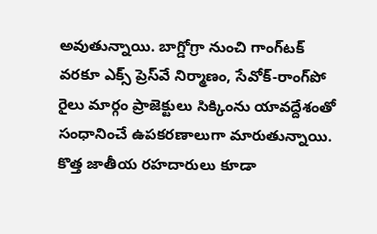అవుతున్నాయి. బాగ్డోగ్రా నుంచి గాంగ్‌టక్ వరకూ ఎక్స్‌ ప్రెస్‌వే నిర్మాణం, సేవోక్-రాంగ్‌పో రైలు మార్గం ప్రాజెక్టులు సిక్కింను యావద్దేశంతో సంధానించే ఉపకరణాలుగా మారుతున్నాయి. కొత్త జాతీయ రహదారులు కూడా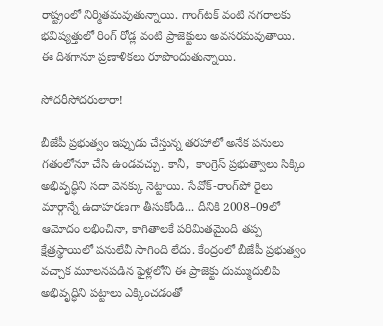రాష్ట్రంలో నిర్మితమవుతున్నాయి. గాంగ్‌టక్ వంటి నగరాలకు భవిష్యత్తులో రింగ్ రోడ్ల వంటి ప్రాజెక్టులు అవసరమవుతాయి. ఈ దిశగానూ ప్రణాళికలు రూపొందుతున్నాయి.

సోదరీసోదరులారా!

బీజేపీ ప్రభుత్వం ఇప్పుడు చేస్తున్న తరహాలో అనేక పనులు గతంలోనూ చేసి ఉండవచ్చు. కానీ,  కాంగ్రెస్ ప్రభుత్వాలు సిక్కిం అభివృద్ధిని సదా వెనక్కు నెట్టాయి. సేవోక్-రాంగ్‌పో రైలు మార్గాన్నే ఉదాహరణగా తీసుకోండి... దీనికి 2008–09లో ఆమోదం లభించినా, కాగితాలకే పరిమితమైంది తప్ప క్షేత్రస్థాయిలో పనులేవీ సాగింది లేదు. కేంద్రంలో బీజేపీ ప్రభుత్వం వచ్చాక మూలనపడిన ఫైళ్లలోని ఈ ప్రాజెక్టు దుమ్ముదులిపి అభివృద్ధిని పట్టాలు ఎక్కించడంతో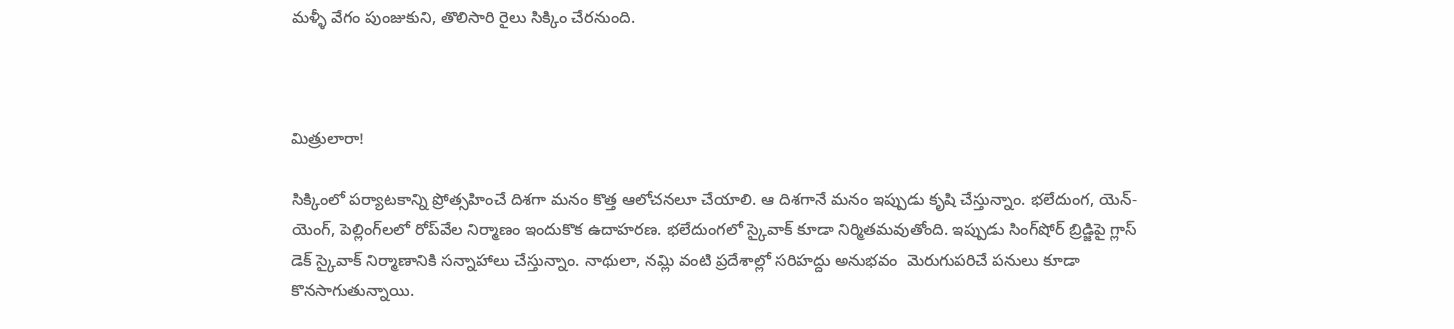మళ్ళీ వేగం పుంజుకుని, తొలిసారి రైలు సిక్కిం చేరనుంది.



మిత్రులారా!

సిక్కింలో పర్యాటకాన్ని ప్రోత్సహించే దిశగా మనం కొత్త ఆలోచనలూ చేయాలి. ఆ దిశగానే మనం ఇప్పుడు కృషి చేస్తున్నాం. భలేదుంగ, యెన్-యెంగ్, పెల్లింగ్‌లలో రోప్‌వేల నిర్మాణం ఇందుకొక ఉదాహరణ. భలేదుంగలో స్కైవాక్ కూడా నిర్మితమవుతోంది. ఇప్పుడు సింగ్‌షోర్ బ్రిడ్జిపై గ్లాస్ డెక్ స్కైవాక్ నిర్మాణానికి సన్నాహాలు చేస్తున్నాం. నాథులా, నమ్లి వంటి ప్రదేశాల్లో సరిహద్దు అనుభవం  మెరుగుపరిచే పనులు కూడా కొనసాగుతున్నాయి.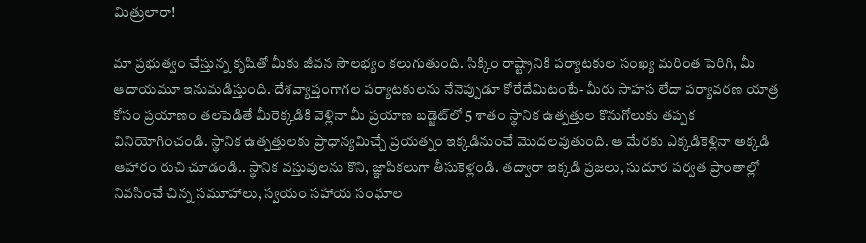మిత్రులారా!

మా ప్రభుత్వం చేస్తున్న కృషితో మీకు జీవన సౌలభ్యం కలుగుతుంది. సిక్కిం రాష్ట్రానికి పర్యాటకుల సంఖ్య మరింత పెరిగి, మీ ఆదాయమూ ఇనుమడిస్తుంది. దేశవ్యాప్తంగాగల పర్యాటకులను నేనెప్పుడూ కోరేదేమిటంటే- మీరు సాహస లేదా పర్యావరణ యాత్ర కోసం ప్రయాణం తలపెడితే మీరెక్కడికి వెళ్లినా మీ ప్రయాణ బడ్జెట్‌లో 5 శాతం స్థానిక ఉత్పత్తుల కొనుగోలుకు తప్పక వినియోగించండి. స్థానిక ఉత్పత్తులకు ప్రాధాన్యమిచ్చే ప్రయత్నం ఇక్కడినుంచే మొదలవుతుంది. ఆ మేరకు ఎక్కడికెళ్లినా అక్కడి ఆహారం రుచి చూడండి.. స్థానిక వస్తువులను కొని, జ్ఞాపికలుగా తీసుకెళ్లండి. తద్వారా ఇక్కడి ప్రజలు, సుదూర పర్వత ప్రాంతాల్లో నివసించే చిన్న సమూహాలు, స్వయం సహాయ సంఘాల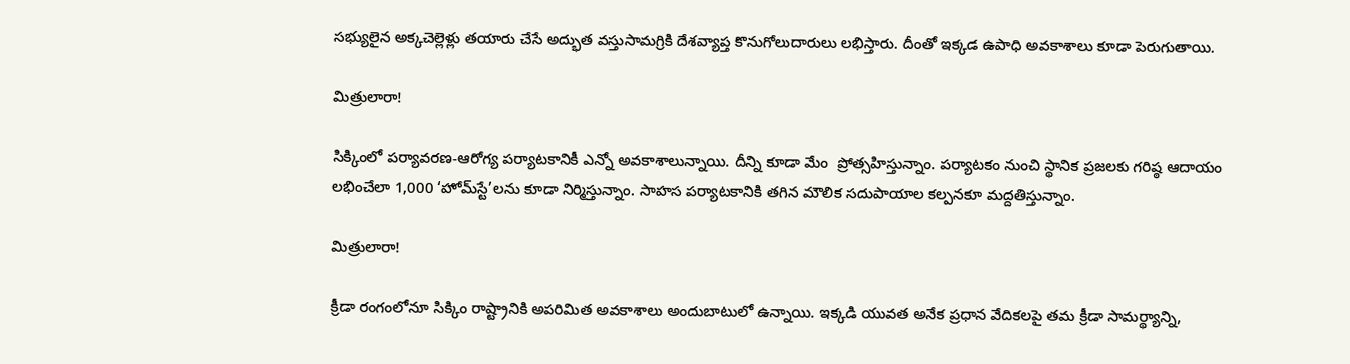సభ్యులైన అక్కచెల్లెళ్లు తయారు చేసే అద్భుత వస్తుసామగ్రికి దేశవ్యాప్త కొనుగోలుదారులు లభిస్తారు. దీంతో ఇక్కడ ఉపాధి అవకాశాలు కూడా పెరుగుతాయి.

మిత్రులారా!

సిక్కింలో పర్యావరణ-ఆరోగ్య పర్యాటకానికీ ఎన్నో అవకాశాలున్నాయి. దీన్ని కూడా మేం  ప్రోత్సహిస్తున్నాం. పర్యాటకం నుంచి స్థానిక ప్రజలకు గరిష్ఠ ఆదాయం లభించేలా 1,000 ‘హోమ్‌స్టే’లను కూడా నిర్మిస్తున్నాం. సాహస పర్యాటకానికి తగిన మౌలిక సదుపాయాల కల్పనకూ మద్దతిస్తున్నాం.

మిత్రులారా!

క్రీడా రంగంలోనూ సిక్కిం రాష్ట్రానికి అపరిమిత అవకాశాలు అందుబాటులో ఉన్నాయి. ఇక్కడి యువత అనేక ప్రధాన వేదికలపై తమ క్రీడా సామర్థ్యాన్ని,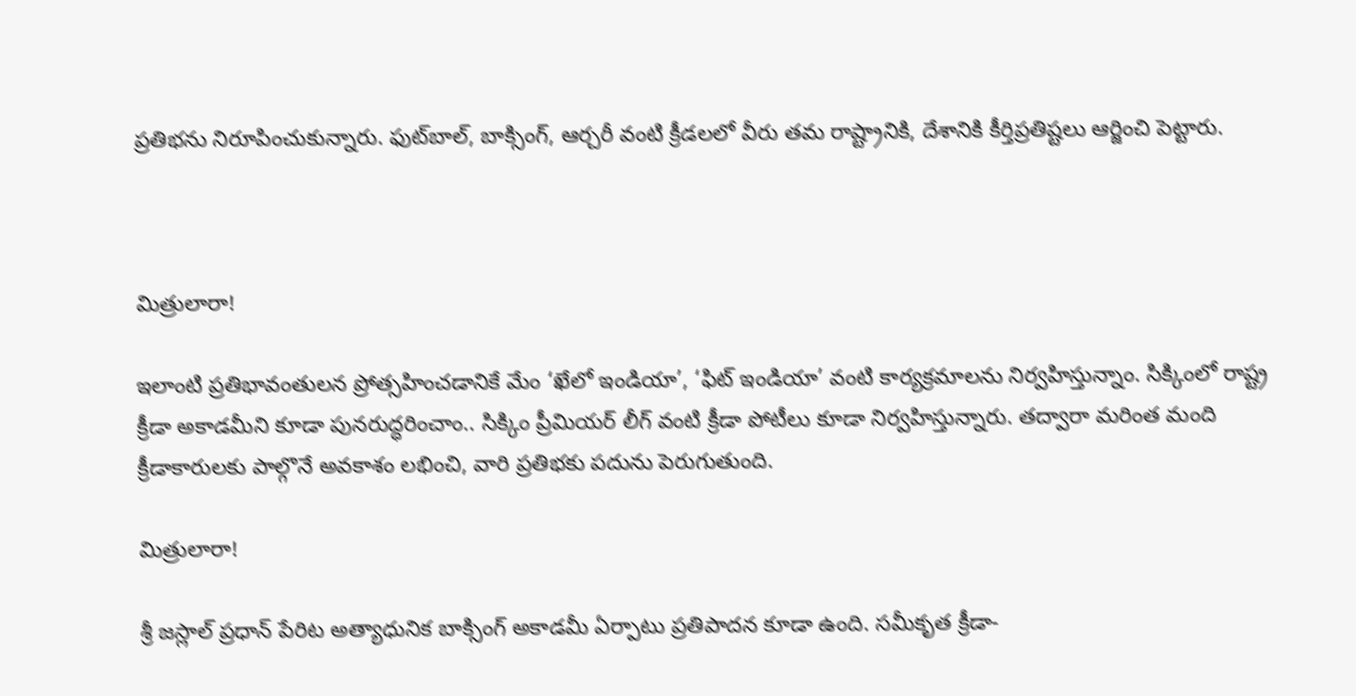ప్రతిభను నిరూపించుకున్నారు. ఫుట్‌బాల్, బాక్సింగ్, ఆర్చరీ వంటి క్రీడలలో వీరు తమ రాష్ట్రానికి, దేశానికి కీర్తిప్రతిష్టలు ఆర్జించి పెట్టారు.



మిత్రులారా!

ఇలాంటి ప్రతిభావంతులన ప్రోత్సహించడానికే మేం ‘ఖేలో ఇండియా’, ‘ఫిట్ ఇండియా’ వంటి కార్యక్రమాలను నిర్వహిస్తున్నాం. సిక్కింలో రాష్ట్ర క్రీడా అకాడమీని కూడా పునరుద్ధరించాం.. సిక్కిం ప్రీమియర్ లీగ్ వంటి క్రీడా పోటీలు కూడా నిర్వహిస్తున్నారు. తద్వారా మరింత మంది క్రీడాకారులకు పాల్గొనే అవకాశం లభించి, వారి ప్రతిభకు పదును పెరుగుతుంది.

మిత్రులారా!

శ్రీ జస్లాల్ ప్రధాన్ పేరిట అత్యాధునిక బాక్సింగ్ అకాడమీ ఏర్పాటు ప్రతిపాదన కూడా ఉంది. సమీకృత క్రీడా-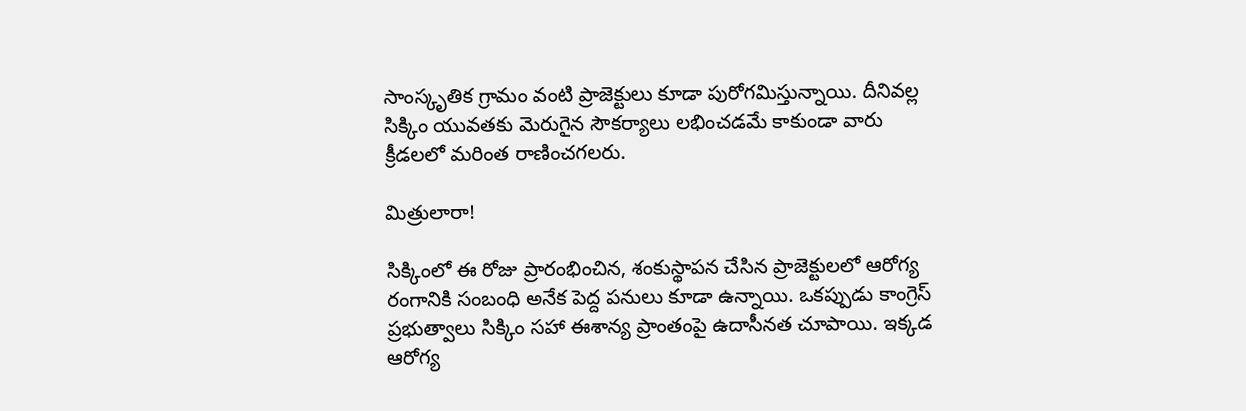సాంస్కృతిక గ్రామం వంటి ప్రాజెక్టులు కూడా పురోగమిస్తున్నాయి. దీనివల్ల సిక్కిం యువతకు మెరుగైన సౌకర్యాలు లభించడమే కాకుండా వారు క్రీడలలో మరింత రాణించగలరు.

మిత్రులారా!

సిక్కింలో ఈ రోజు ప్రారంభించిన, శంకుస్థాపన చేసిన ప్రాజెక్టులలో ఆరోగ్య రంగానికి సంబంధి అనేక పెద్ద పనులు కూడా ఉన్నాయి. ఒకప్పుడు కాంగ్రెస్ ప్రభుత్వాలు సిక్కిం సహా ఈశాన్య ప్రాంతంపై ఉదాసీనత చూపాయి. ఇక్కడ ఆరోగ్య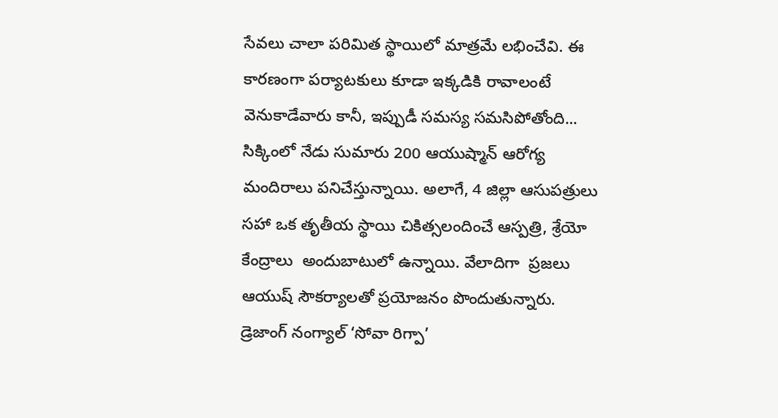సేవలు చాలా పరిమిత స్థాయిలో మాత్రమే లభించేవి. ఈ కారణంగా పర్యాటకులు కూడా ఇక్కడికి రావాలంటే వెనుకాడేవారు కానీ, ఇప్పుడీ సమస్య సమసిపోతోంది... సిక్కింలో నేడు సుమారు 200 ఆయుష్మాన్ ఆరోగ్య మందిరాలు పనిచేస్తున్నాయి. అలాగే, 4 జిల్లా ఆసుపత్రులు సహా ఒక తృతీయ స్థాయి చికిత్సలందించే ఆస్పత్రి, శ్రేయో కేంద్రాలు  అందుబాటులో ఉన్నాయి. వేలాదిగా  ప్రజలు ఆయుష్ సౌకర్యాలతో ప్రయోజనం పొందుతున్నారు. డ్రెజాంగ్ నంగ్యాల్ ‘సోవా రిగ్పా’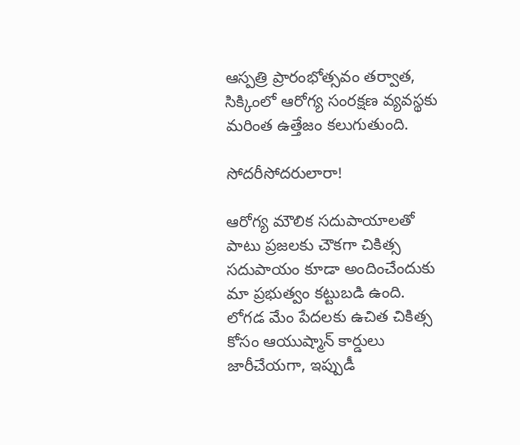ఆస్పత్రి ప్రారంభోత్సవం తర్వాత, సిక్కింలో ఆరోగ్య సంరక్షణ వ్యవస్థకు మరింత ఉత్తేజం కలుగుతుంది.

సోదరీసోదరులారా!

ఆరోగ్య మౌలిక సదుపాయాలతో పాటు ప్రజలకు చౌకగా చికిత్స సదుపాయం కూడా అందించేందుకు మా ప్రభుత్వం కట్టుబడి ఉంది. లోగడ మేం పేదలకు ఉచిత చికిత్స కోసం ఆయుష్మాన్ కార్డులు జారీచేయగా, ఇప్పుడీ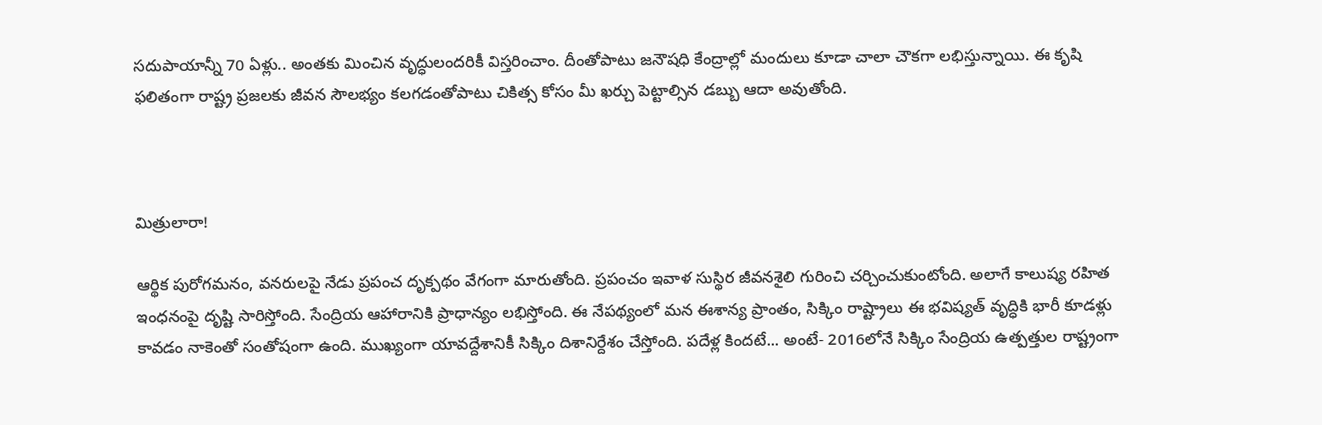సదుపాయాన్నీ 70 ఏళ్లు.. అంతకు మించిన వృద్ధులందరికీ విస్తరించాం. దీంతోపాటు జనౌషధి కేంద్రాల్లో మందులు కూడా చాలా చౌకగా లభిస్తున్నాయి. ఈ కృషి ఫలితంగా రాష్ట్ర ప్రజలకు జీవన సౌలభ్యం కలగడంతోపాటు చికిత్స కోసం మీ ఖర్చు పెట్టాల్సిన డబ్బు ఆదా అవుతోంది.



మిత్రులారా!

ఆర్థిక పురోగమనం, వనరులపై నేడు ప్రపంచ దృక్పథం వేగంగా మారుతోంది. ప్రపంచం ఇవాళ సుస్థిర జీవనశైలి గురించి చర్చించుకుంటోంది. అలాగే కాలుష్య రహిత ఇంధనంపై దృష్టి సారిస్తోంది. సేంద్రియ ఆహారానికి ప్రాధాన్యం లభిస్తోంది. ఈ నేపథ్యంలో మన ఈశాన్య ప్రాంతం, సిక్కిం రాష్ట్రాలు ఈ భవిష్యత్ వృద్ధికి భారీ కూడళ్లు కావడం నాకెంతో సంతోషంగా ఉంది. ముఖ్యంగా యావద్దేశానికీ సిక్కిం దిశానిర్దేశం చేస్తోంది. పదేళ్ల కిందటే... అంటే- 2016లోనే సిక్కిం సేంద్రియ ఉత్పత్తుల రాష్ట్రంగా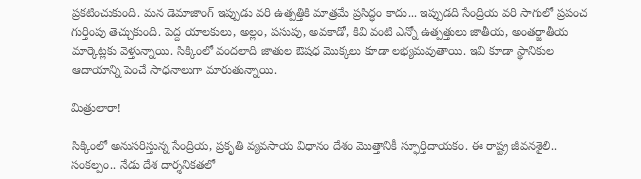ప్రకటించుకుంది. మన డెమాజాంగ్ ఇప్పుడు వరి ఉత్పత్తికి మాత్రమే ప్రసిద్ధం కాదు... ఇప్పుడది సేంద్రియ వరి సాగులో ప్రపంచ గుర్తింపు తెచ్చుకుంది. పెద్ద యాలకులు, అల్లం, పసుపు, అవకాడో, కివి వంటి ఎన్నో ఉత్పత్తులు జాతీయ, అంతర్జాతీయ మార్కెట్లకు వెళ్తున్నాయి. సిక్కింలో వందలాది జాతుల ఔషధ మొక్కలు కూడా లభ్యమవుతాయి. ఇవి కూడా స్థానికుల ఆదాయాన్ని పెంచే సాధనాలుగా మారుతున్నాయి.

మిత్రులారా!

సిక్కింలో అనుసరిస్తున్న సేంద్రియ, ప్రకృతి వ్యవసాయ విధానం దేశం మొత్తానికీ స్ఫూర్తిదాయకం. ఈ రాష్ట్ర జీవనశైలి..  సంకల్పం.. నేడు దేశ దార్శనికతలో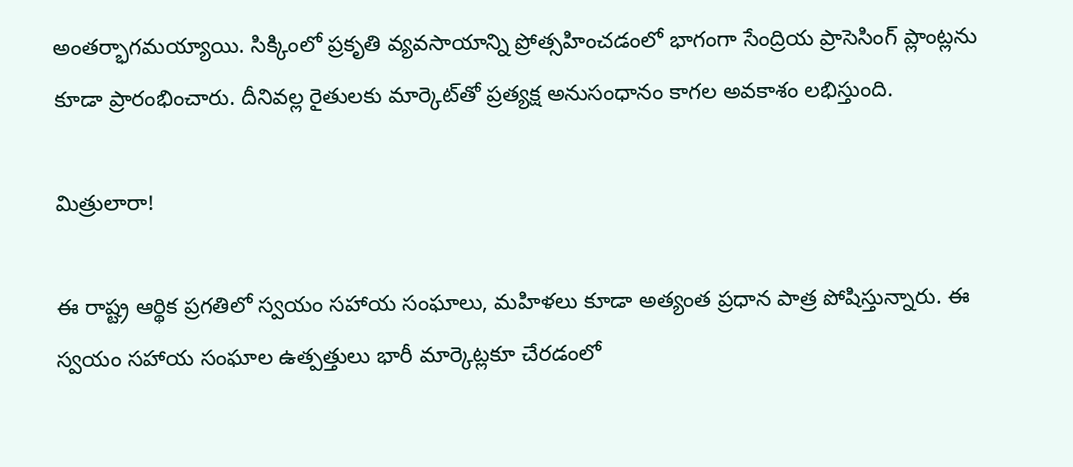అంతర్భాగమయ్యాయి. సిక్కింలో ప్రకృతి వ్యవసాయాన్ని ప్రోత్సహించడంలో భాగంగా సేంద్రియ ప్రాసెసింగ్ ప్లాంట్లను కూడా ప్రారంభించారు. దీనివల్ల రైతులకు మార్కెట్‌తో ప్రత్యక్ష అనుసంధానం కాగల అవకాశం లభిస్తుంది.

మిత్రులారా!

ఈ రాష్ట్ర ఆర్థిక ప్రగతిలో స్వయం సహాయ సంఘాలు, మహిళలు కూడా అత్యంత ప్రధాన పాత్ర పోషిస్తున్నారు. ఈ స్వయం సహాయ సంఘాల ఉత్పత్తులు భారీ మార్కెట్లకూ చేరడంలో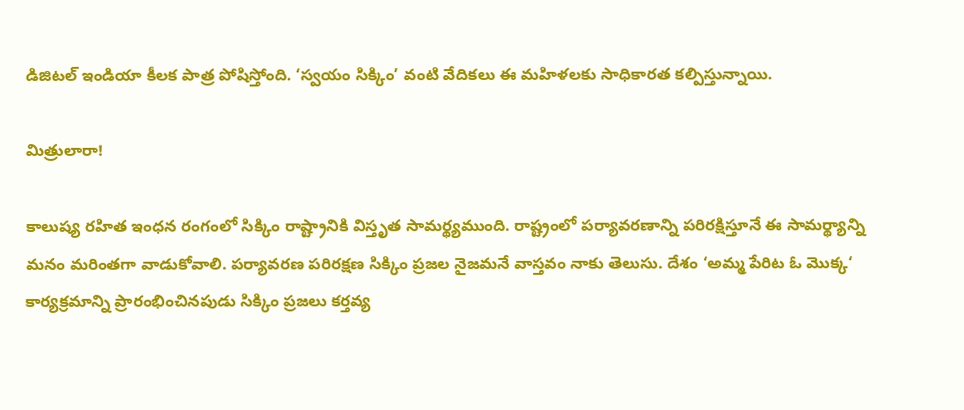డిజిటల్ ఇండియా కీలక పాత్ర పోషిస్తోంది. ‘స్వయం సిక్కిం’ వంటి వేదికలు ఈ మహిళలకు సాధికారత కల్పిస్తున్నాయి.

మిత్రులారా!

కాలుష్య రహిత ఇంధన రంగంలో సిక్కిం రాష్ట్రానికి విస్తృత సామర్థ్యముంది. రాష్ట్రంలో పర్యావరణాన్ని పరిరక్షిస్తూనే ఈ సామర్థ్యాన్ని మనం మరింతగా వాడుకోవాలి. పర్యావరణ పరిరక్షణ సిక్కిం ప్రజల నైజమనే వాస్తవం నాకు తెలుసు. దేశం ‘అమ్మ పేరిట ఓ మొక్క‘ కార్యక్రమాన్ని ప్రారంభించినపుడు సిక్కిం ప్రజలు కర్తవ్య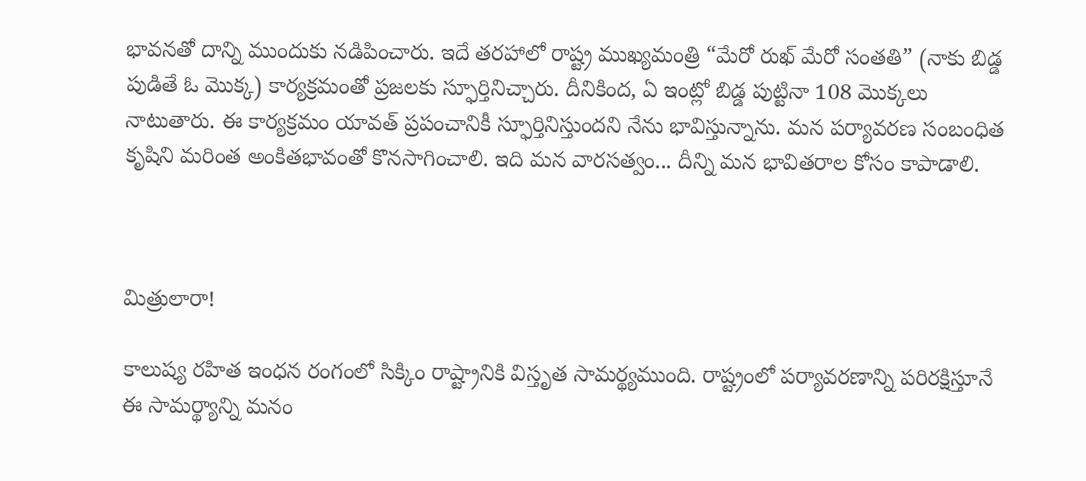భావనతో దాన్ని ముందుకు నడిపించారు. ఇదే తరహాలో రాష్ట్ర ముఖ్యమంత్రి “మేరో రుఖ్ మేరో సంతతి” (నాకు బిడ్డ పుడితే ఓ మొక్క) కార్యక్రమంతో ప్రజలకు స్ఫూర్తినిచ్చారు. దీనికింద, ఏ ఇంట్లో బిడ్డ పుట్టినా 108 మొక్కలు నాటుతారు. ఈ కార్యక్రమం యావత్ ప్రపంచానికీ స్ఫూర్తినిస్తుందని నేను భావిస్తున్నాను. మన పర్యావరణ సంబంధిత కృషిని మరింత అంకితభావంతో కొనసాగించాలి. ఇది మన వారసత్వం... దీన్ని మన భావితరాల కోసం కాపాడాలి.



మిత్రులారా!

కాలుష్య రహిత ఇంధన రంగంలో సిక్కిం రాష్ట్రానికి విస్తృత సామర్థ్యముంది. రాష్ట్రంలో పర్యావరణాన్ని పరిరక్షిస్తూనే ఈ సామర్థ్యాన్ని మనం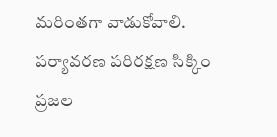మరింతగా వాడుకోవాలి. పర్యావరణ పరిరక్షణ సిక్కిం ప్రజల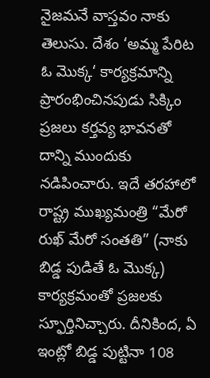నైజమనే వాస్తవం నాకు తెలుసు. దేశం ‘అమ్మ పేరిట ఓ మొక్క‘ కార్యక్రమాన్ని ప్రారంభించినపుడు సిక్కిం ప్రజలు కర్తవ్య భావనతో దాన్ని ముందుకు నడిపించారు. ఇదే తరహాలో రాష్ట్ర ముఖ్యమంత్రి “మేరో రుఖ్ మేరో సంతతి” (నాకు బిడ్డ పుడితే ఓ మొక్క) కార్యక్రమంతో ప్రజలకు స్ఫూర్తినిచ్చారు. దీనికింద, ఏ ఇంట్లో బిడ్డ పుట్టినా 108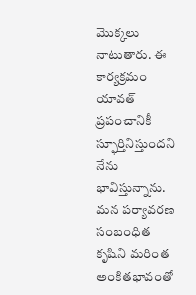మొక్కలు నాటుతారు. ఈ కార్యక్రమం యావత్ ప్రపంచానికీ స్ఫూర్తినిస్తుందని నేను భావిస్తున్నాను. మన పర్యావరణ సంబంధిత కృషిని మరింత అంకితభావంతో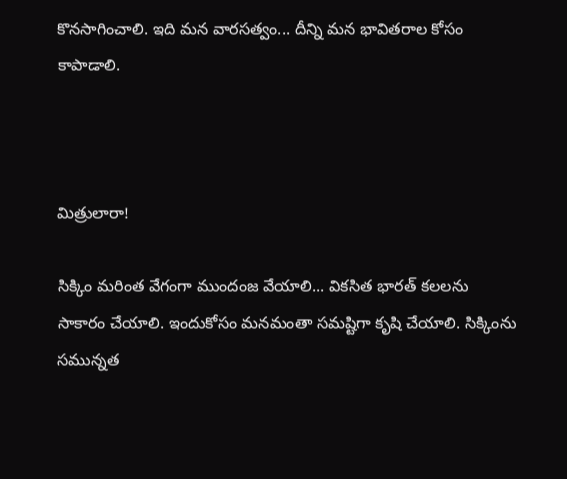కొనసాగించాలి. ఇది మన వారసత్వం... దీన్ని మన భావితరాల కోసం కాపాడాలి.



మిత్రులారా!

సిక్కిం మరింత వేగంగా ముందంజ వేయాలి... వికసిత భారత్‌ కలలను సాకారం చేయాలి. ఇందుకోసం మనమంతా సమష్టిగా కృషి చేయాలి. సిక్కింను సమున్నత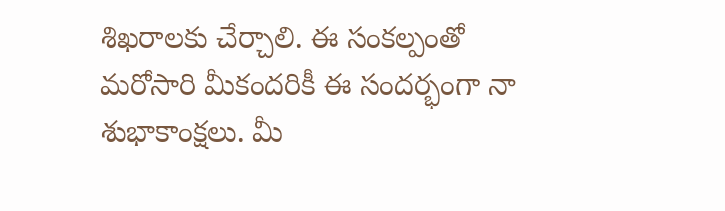శిఖరాలకు చేర్చాలి. ఈ సంకల్పంతో మరోసారి మీకందరికీ ఈ సందర్భంగా నా శుభాకాంక్షలు. మీ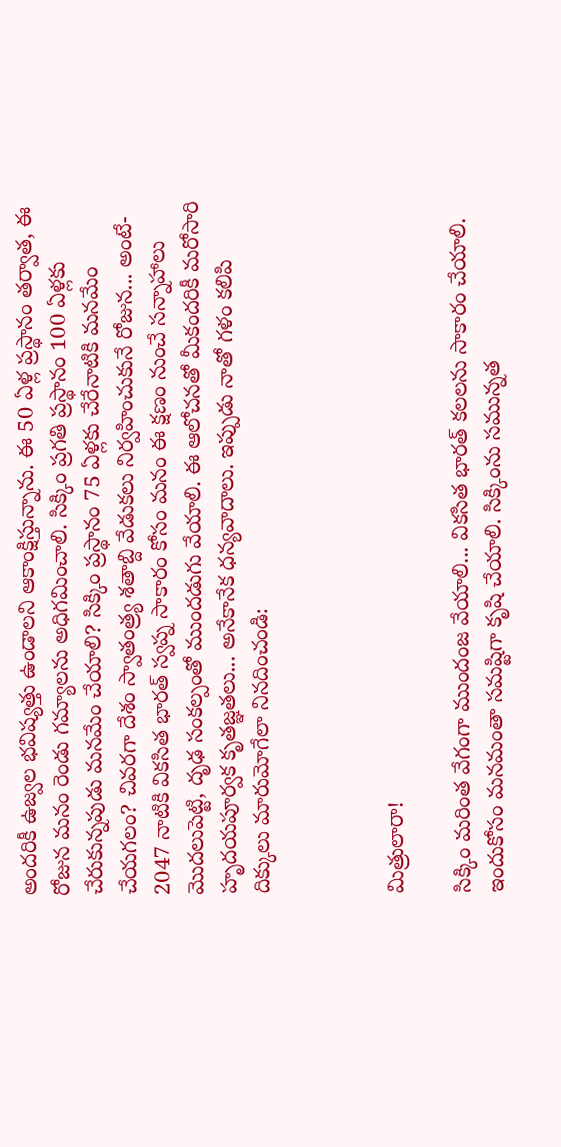అందరికీ ఉజ్వల భవిష్యత్తు ఉండాలని ఆకాంక్షిస్తున్నాను. ఈ 50 ఏళ్ల ప్రస్థానం తర్వాత, ఈ రోజున మనం రెండు గమ్యాలను అధిగమించాలి. సిక్కిం ప్రగతి ప్రస్థానం 100 ఏళ్లకు చేరుకున్నపుడు మనమేం చేయాలి? సిక్కిం ప్రస్థానం 75 ఏళ్లకు చేరేనాటికి మనమేం చేయగలం? చివరగా దేశం స్వాతంత్ర్య శతాబ్ది వేడుకలు నిర్వహించుకునే రోజున... అంటే- 2047 నాటికి వికసిత భారత్‌ స్వప్న సాకారం కోసం మనం ఈ క్షణం నుంచే సన్నాహాలు మొదలుపెట్టి, దృఢ సంకల్పంతో ముందడుగు వేయాలి. ఈ ఆలోచనతో మీకందరికీ మరోసారి హృదయపూర్వక కృతజ్ఞతలు... అనేకానేక ధన్యవాదాలు. ఇప్పుడు నాతో గళం కలిపి దిక్కులు మారుమోగేలా నినదించండి:



మిత్రులారా!

సిక్కిం మరింత వేగంగా ముందంజ వేయాలి... వికసిత భారత్‌ కలలను సాకారం చేయాలి. ఇందుకోసం మనమంతా సమష్టిగా కృషి చేయాలి. సిక్కింను సమున్నత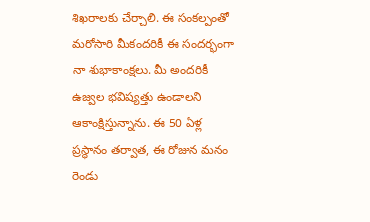శిఖరాలకు చేర్చాలి. ఈ సంకల్పంతో మరోసారి మీకందరికీ ఈ సందర్భంగా నా శుభాకాంక్షలు. మీ అందరికీ ఉజ్వల భవిష్యత్తు ఉండాలని ఆకాంక్షిస్తున్నాను. ఈ 50 ఏళ్ల ప్రస్థానం తర్వాత, ఈ రోజున మనం రెండు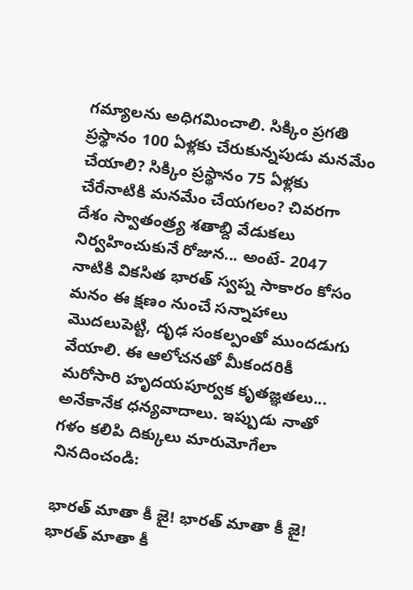గమ్యాలను అధిగమించాలి. సిక్కిం ప్రగతి ప్రస్థానం 100 ఏళ్లకు చేరుకున్నపుడు మనమేం చేయాలి? సిక్కిం ప్రస్థానం 75 ఏళ్లకు చేరేనాటికి మనమేం చేయగలం? చివరగా దేశం స్వాతంత్ర్య శతాబ్ది వేడుకలు నిర్వహించుకునే రోజున... అంటే- 2047 నాటికి వికసిత భారత్‌ స్వప్న సాకారం కోసం మనం ఈ క్షణం నుంచే సన్నాహాలు మొదలుపెట్టి, దృఢ సంకల్పంతో ముందడుగు వేయాలి. ఈ ఆలోచనతో మీకందరికీ మరోసారి హృదయపూర్వక కృతజ్ఞతలు... అనేకానేక ధన్యవాదాలు. ఇప్పుడు నాతో గళం కలిపి దిక్కులు మారుమోగేలా నినదించండి:

భారత్ మాతా కీ జై! భారత్ మాతా కీ జై! భారత్ మాతా కీ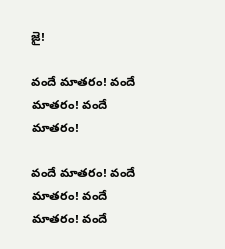జై!

వందే మాతరం! వందే మాతరం! వందే మాతరం!

వందే మాతరం! వందే మాతరం! వందే మాతరం! వందే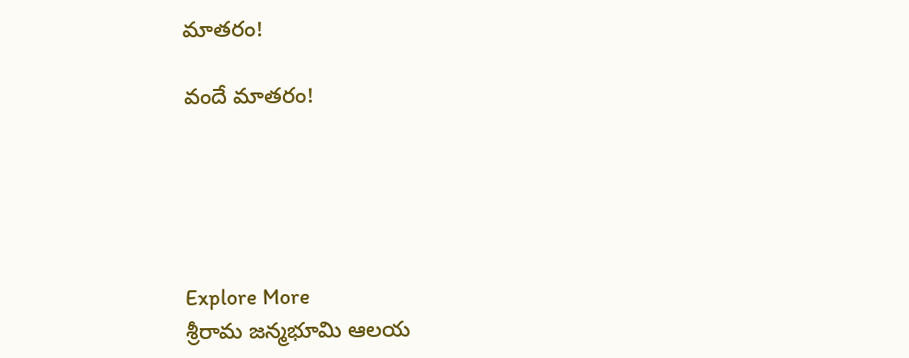మాతరం!

వందే మాతరం!





Explore More
శ్రీరామ జన్మభూమి ఆలయ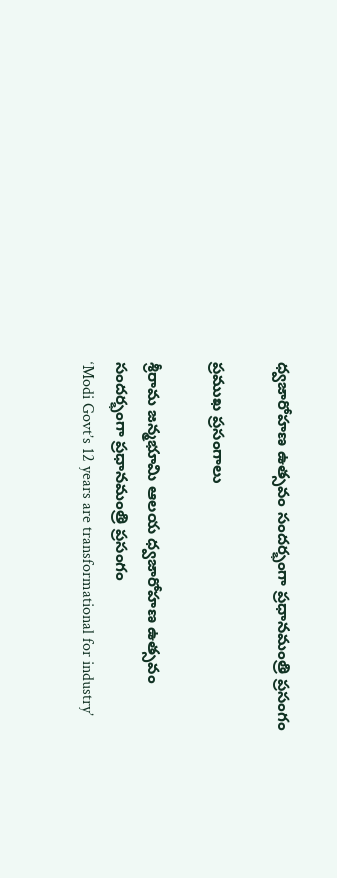ధ్వజారోహణ ఉత్సవం సందర్భంగా ప్రధానమంత్రి ప్రసంగం

ప్రముఖ ప్రసంగాలు

శ్రీరామ జన్మభూమి ఆలయ ధ్వజారోహణ ఉత్సవం సందర్భంగా ప్రధానమంత్రి ప్రసంగం
‘Modi Govt’s 12 years are transformational for industry’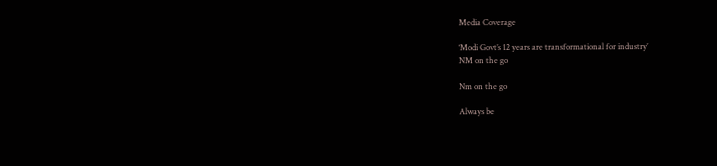Media Coverage

‘Modi Govt’s 12 years are transformational for industry’
NM on the go

Nm on the go

Always be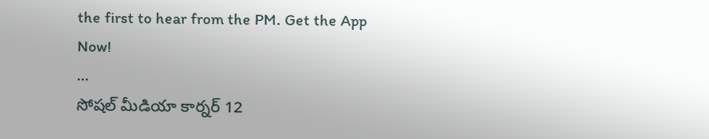the first to hear from the PM. Get the App Now!
...
సోషల్ మీడియా కార్నర్ 12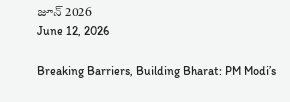జూన్ 2026
June 12, 2026

Breaking Barriers, Building Bharat: PM Modi’s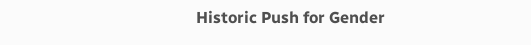Historic Push for Gender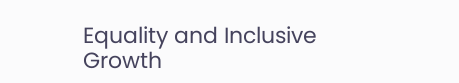Equality and Inclusive Growth